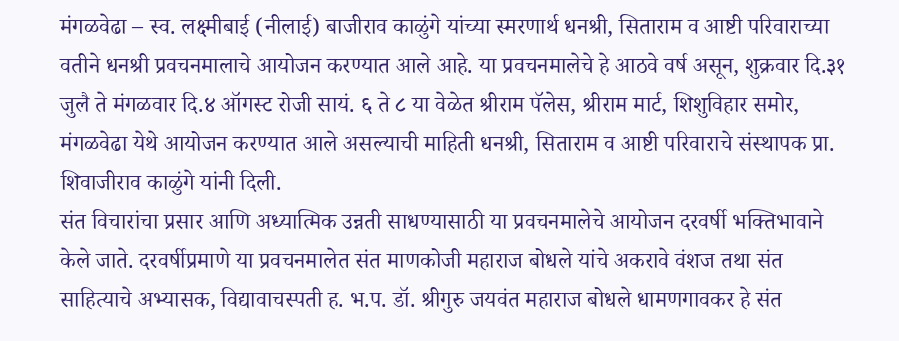मंगळवेढा – स्व. लक्ष्मीबाई (नीलाई) बाजीराव काळुंगे यांच्या स्मरणार्थ धनश्री, सिताराम व आष्टी परिवाराच्या वतीने धनश्री प्रवचनमालाचे आयोजन करण्यात आले आहे. या प्रवचनमालेचे हे आठवे वर्ष असून, शुक्रवार दि.३१ जुलै ते मंगळवार दि.४ ऑगस्ट रोजी सायं. ६ ते ८ या वेळेत श्रीराम पॅलेस, श्रीराम मार्ट, शिशुविहार समोर, मंगळवेढा येथे आयोजन करण्यात आले असल्याची माहिती धनश्री, सिताराम व आष्टी परिवाराचे संस्थापक प्रा. शिवाजीराव काळुंगे यांनी दिली.
संत विचारांचा प्रसार आणि अध्यात्मिक उन्नती साधण्यासाठी या प्रवचनमालेचे आयोजन दरवर्षी भक्तिभावाने केले जाते. दरवर्षीप्रमाणे या प्रवचनमालेत संत माणकोजी महाराज बोधले यांचे अकरावे वंशज तथा संत साहित्याचे अभ्यासक, विद्यावाचस्पती ह. भ.प. डॉ. श्रीगुरु जयवंत महाराज बोधले धामणगावकर हे संत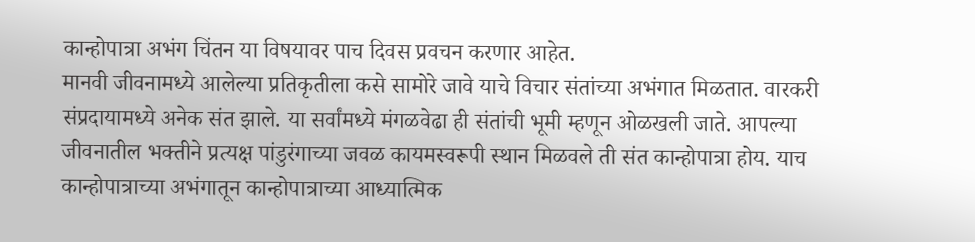कान्होपात्रा अभंग चिंतन या विषयावर पाच दिवस प्रवचन करणार आहेत.
मानवी जीवनामध्ये आलेल्या प्रतिकृतीला कसे सामोरे जावे याचे विचार संतांच्या अभंगात मिळतात. वारकरी संप्रदायामध्ये अनेक संत झाले. या सर्वांमध्ये मंगळवेढा ही संतांची भूमी म्हणून ओळखली जाते. आपल्या जीवनातील भक्तीने प्रत्यक्ष पांडुरंगाच्या जवळ कायमस्वरूपी स्थान मिळवले ती संत कान्होपात्रा होय. याच कान्होपात्राच्या अभंगातून कान्होपात्राच्या आध्यात्मिक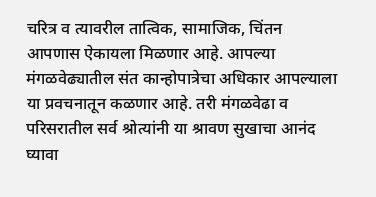चरित्र व त्यावरील तात्विक, सामाजिक, चिंतन आपणास ऐकायला मिळणार आहे. आपल्या मंगळवेढ्यातील संत कान्होपात्रेचा अधिकार आपल्याला या प्रवचनातून कळणार आहे. तरी मंगळवेढा व परिसरातील सर्व श्रोत्यांनी या श्रावण सुखाचा आनंद घ्यावा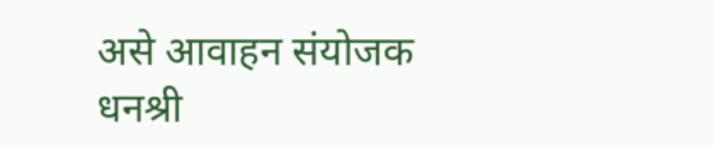असे आवाहन संयोजक धनश्री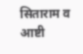सिताराम व आष्टी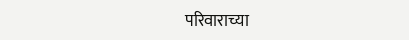परिवाराच्या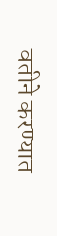वतीने करण्यात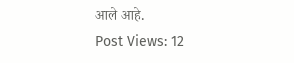आले आहे.
Post Views: 12